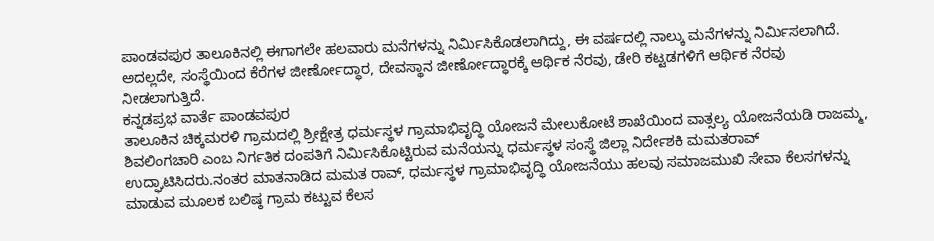ಪಾಂಡವಪುರ ತಾಲೂಕಿನಲ್ಲಿ ಈಗಾಗಲೇ ಹಲವಾರು ಮನೆಗಳನ್ನು ನಿರ್ಮಿಸಿಕೊಡಲಾಗಿದ್ದು, ಈ ವರ್ಷದಲ್ಲಿ ನಾಲ್ಕು ಮನೆಗಳನ್ನು ನಿರ್ಮಿಸಲಾಗಿದೆ. ಅದಲ್ಲದೇ, ಸಂಸ್ಥೆಯಿಂದ ಕೆರೆಗಳ ಜೀರ್ಣೋದ್ಧಾರ, ದೇವಸ್ಥಾನ ಜೀರ್ಣೋದ್ಧಾರಕ್ಕೆ ಆರ್ಥಿಕ ನೆರವು, ಡೇರಿ ಕಟ್ಟಡಗಳಿಗೆ ಆರ್ಥಿಕ ನೆರವು ನೀಡಲಾಗುತ್ತಿದೆ.
ಕನ್ನಡಪ್ರಭ ವಾರ್ತೆ ಪಾಂಡವಪುರ
ತಾಲೂಕಿನ ಚಿಕ್ಕಮರಳಿ ಗ್ರಾಮದಲ್ಲಿ ಶ್ರೀಕ್ಷೇತ್ರ ಧರ್ಮಸ್ಥಳ ಗ್ರಾಮಾಭಿವೃದ್ಧಿ ಯೋಜನೆ ಮೇಲುಕೋಟೆ ಶಾಖೆಯಿಂದ ವಾತ್ಸಲ್ಯ ಯೋಜನೆಯಡಿ ರಾಜಮ್ಮ, ಶಿವಲಿಂಗಚಾರಿ ಎಂಬ ನಿರ್ಗತಿಕ ದಂಪತಿಗೆ ನಿರ್ಮಿಸಿಕೊಟ್ಟಿರುವ ಮನೆಯನ್ನು ಧರ್ಮಸ್ಥಳ ಸಂಸ್ಥೆ ಜಿಲ್ಲಾ ನಿರ್ದೇಶಕಿ ಮಮತರಾವ್ ಉದ್ಘಾಟಿಸಿದರು.ನಂತರ ಮಾತನಾಡಿದ ಮಮತ ರಾವ್, ಧರ್ಮಸ್ಥಳ ಗ್ರಾಮಾಭಿವೃದ್ಧಿ ಯೋಜನೆಯು ಹಲವು ಸಮಾಜಮುಖಿ ಸೇವಾ ಕೆಲಸಗಳನ್ನು ಮಾಡುವ ಮೂಲಕ ಬಲಿಷ್ಠ ಗ್ರಾಮ ಕಟ್ಟುವ ಕೆಲಸ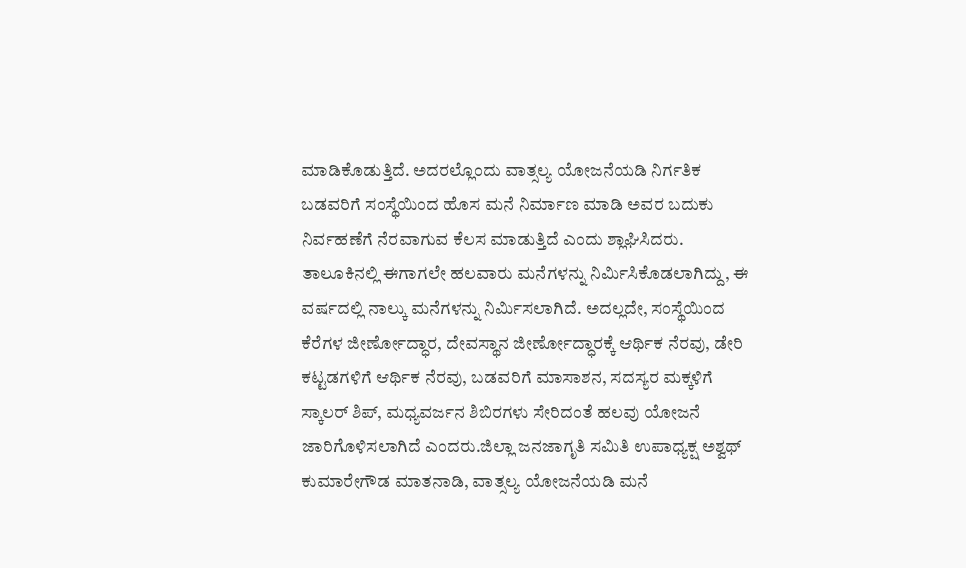ಮಾಡಿಕೊಡುತ್ತಿದೆ. ಅದರಲ್ಲೊಂದು ವಾತ್ಸಲ್ಯ ಯೋಜನೆಯಡಿ ನಿರ್ಗತಿಕ ಬಡವರಿಗೆ ಸಂಸ್ಥೆಯಿಂದ ಹೊಸ ಮನೆ ನಿರ್ಮಾಣ ಮಾಡಿ ಅವರ ಬದುಕು ನಿರ್ವಹಣೆಗೆ ನೆರವಾಗುವ ಕೆಲಸ ಮಾಡುತ್ತಿದೆ ಎಂದು ಶ್ಲಾಘಿಸಿದರು.
ತಾಲೂಕಿನಲ್ಲಿ ಈಗಾಗಲೇ ಹಲವಾರು ಮನೆಗಳನ್ನು ನಿರ್ಮಿಸಿಕೊಡಲಾಗಿದ್ದು, ಈ ವರ್ಷದಲ್ಲಿ ನಾಲ್ಕು ಮನೆಗಳನ್ನು ನಿರ್ಮಿಸಲಾಗಿದೆ. ಅದಲ್ಲದೇ, ಸಂಸ್ಥೆಯಿಂದ ಕೆರೆಗಳ ಜೀರ್ಣೋದ್ಧಾರ, ದೇವಸ್ಥಾನ ಜೀರ್ಣೋದ್ಧಾರಕ್ಕೆ ಆರ್ಥಿಕ ನೆರವು, ಡೇರಿ ಕಟ್ಟಡಗಳಿಗೆ ಆರ್ಥಿಕ ನೆರವು, ಬಡವರಿಗೆ ಮಾಸಾಶನ, ಸದಸ್ಯರ ಮಕ್ಕಳಿಗೆ ಸ್ಕಾಲರ್ ಶಿಪ್, ಮಧ್ಯವರ್ಜನ ಶಿಬಿರಗಳು ಸೇರಿದಂತೆ ಹಲವು ಯೋಜನೆ ಜಾರಿಗೊಳಿಸಲಾಗಿದೆ ಎಂದರು.ಜಿಲ್ಲಾ ಜನಜಾಗೃತಿ ಸಮಿತಿ ಉಪಾಧ್ಯಕ್ಷ ಅಶ್ವಥ್ ಕುಮಾರೇಗೌಡ ಮಾತನಾಡಿ, ವಾತ್ಸಲ್ಯ ಯೋಜನೆಯಡಿ ಮನೆ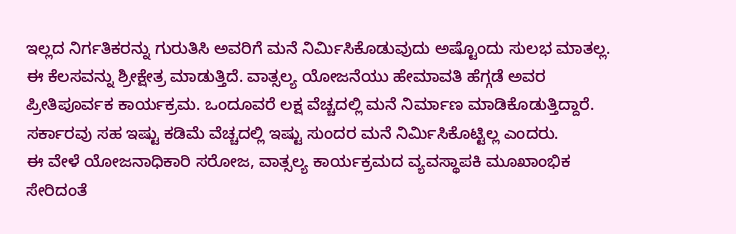ಇಲ್ಲದ ನಿರ್ಗತಿಕರನ್ನು ಗುರುತಿಸಿ ಅವರಿಗೆ ಮನೆ ನಿರ್ಮಿಸಿಕೊಡುವುದು ಅಷ್ಟೊಂದು ಸುಲಭ ಮಾತಲ್ಲ. ಈ ಕೆಲಸವನ್ನು ಶ್ರೀಕ್ಷೇತ್ರ ಮಾಡುತ್ತಿದೆ. ವಾತ್ಸಲ್ಯ ಯೋಜನೆಯು ಹೇಮಾವತಿ ಹೆಗ್ಗಡೆ ಅವರ ಪ್ರೀತಿಪೂರ್ವಕ ಕಾರ್ಯಕ್ರಮ. ಒಂದೂವರೆ ಲಕ್ಷ ವೆಚ್ಚದಲ್ಲಿ ಮನೆ ನಿರ್ಮಾಣ ಮಾಡಿಕೊಡುತ್ತಿದ್ದಾರೆ. ಸರ್ಕಾರವು ಸಹ ಇಷ್ಟು ಕಡಿಮೆ ವೆಚ್ಚದಲ್ಲಿ ಇಷ್ಟು ಸುಂದರ ಮನೆ ನಿರ್ಮಿಸಿಕೊಟ್ಟಿಲ್ಲ ಎಂದರು.
ಈ ವೇಳೆ ಯೋಜನಾಧಿಕಾರಿ ಸರೋಜ, ವಾತ್ಸಲ್ಯ ಕಾರ್ಯಕ್ರಮದ ವ್ಯವಸ್ಥಾಪಕಿ ಮೂಖಾಂಭಿಕ ಸೇರಿದಂತೆ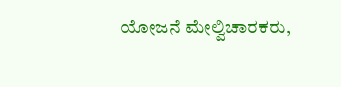ಯೋಜನೆ ಮೇಲ್ವಿಚಾರಕರು,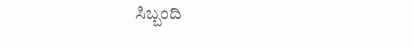ಸಿಬ್ಬಂದಿ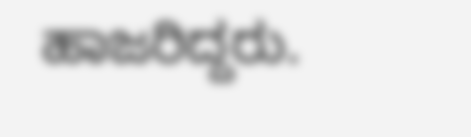ಹಾಜರಿದ್ದರು.